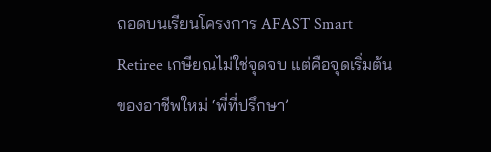ถอดบนเรียนโครงการ AFAST Smart Retiree เกษียณไม่ใช่จุดจบ แต่คือจุดเริ่มต้นของอาชีพใหม่ ‘พี่ที่ปรึกษา’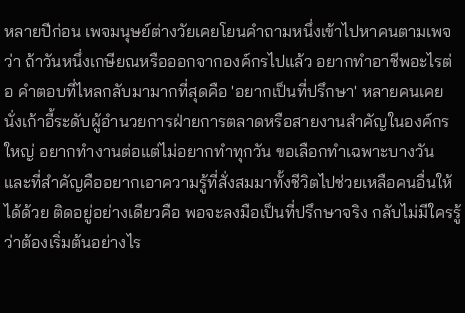หลายปีก่อน เพจมนุษย์ต่างวัยเคยโยนคำถามหนึ่งเข้าไปหาคนตามเพจว่า ถ้าวันหนึ่งเกษียณหรือออกจากองค์กรไปแล้ว อยากทำอาชีพอะไรต่อ คำตอบที่ไหลกลับมามากที่สุดคือ 'อยากเป็นที่ปรึกษา' หลายคนเคยนั่งเก้าอี้ระดับผู้อำนวยการฝ่ายการตลาดหรือสายงานสำคัญในองค์กรใหญ่ อยากทำงานต่อแต่ไม่อยากทำทุกวัน ขอเลือกทำเฉพาะบางวัน และที่สำคัญคืออยากเอาความรู้ที่สั่งสมมาทั้งชีวิตไปช่วยเหลือคนอื่นให้ได้ด้วย ติดอยู่อย่างเดียวคือ พอจะลงมือเป็นที่ปรึกษาจริง กลับไม่มีใครรู้ว่าต้องเริ่มต้นอย่างไร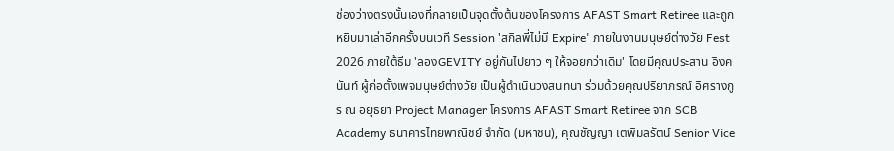ช่องว่างตรงนั้นเองที่กลายเป็นจุดตั้งต้นของโครงการ AFAST Smart Retiree และถูกหยิบมาเล่าอีกครั้งบนเวที Session 'สกิลพี่ไม่มี Expire' ภายในงานมนุษย์ต่างวัย Fest 2026 ภายใต้ธีม 'ลองGEVITY อยู่กันไปยาว ๆ ให้จอยกว่าเดิม' โดยมีคุณประสาน อิงคนันท์ ผู้ก่อตั้งเพจมนุษย์ต่างวัย เป็นผู้ดำเนินวงสนทนา ร่วมด้วยคุณปริยาภรณ์ อิศรางกูร ณ อยุธยา Project Manager โครงการ AFAST Smart Retiree จาก SCB Academy ธนาคารไทยพาณิชย์ จำกัด (มหาชน), คุณชัญญา เตพิมลรัตน์ Senior Vice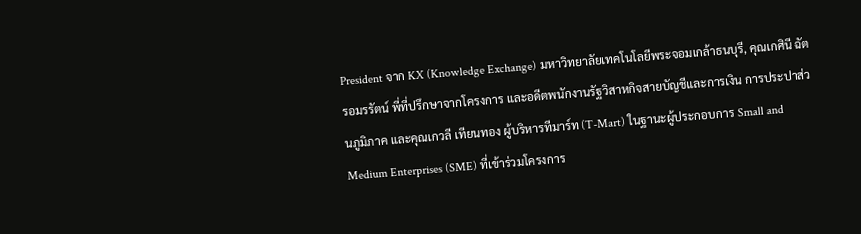President จาก KX (Knowledge Exchange) มหาวิทยาลัยเทคโนโลยีพระจอมเกล้าธนบุรี, คุณเกศินี ฉัตรอมรรัตน์ พี่ที่ปรึกษาจากโครงการ และอดีตพนักงานรัฐวิสาหกิจสายบัญชีและการเงิน การประปาส่วนภูมิภาค และคุณเกวลี เทียนทอง ผู้บริหารทีมาร์ท (T-Mart) ในฐานะผู้ประกอบการ Small and Medium Enterprises (SME) ที่เข้าร่วมโครงการ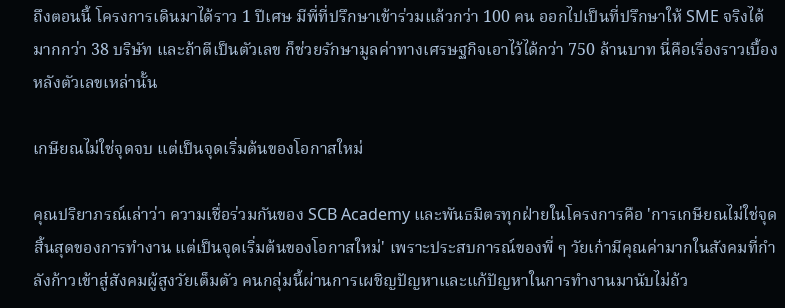ถึงตอนนี้ โครงการเดินมาได้ราว 1 ปีเศษ มีพี่ที่ปรึกษาเข้าร่วมแล้วกว่า 100 คน ออกไปเป็นที่ปรึกษาให้ SME จริงได้มากกว่า 38 บริษัท และถ้าตีเป็นตัวเลข ก็ช่วยรักษามูลค่าทางเศรษฐกิจเอาไว้ได้กว่า 750 ล้านบาท นี่คือเรื่องราวเบื้องหลังตัวเลขเหล่านั้น

เกษียณไม่ใช่จุดจบ แต่เป็นจุดเริ่มต้นของโอกาสใหม่

คุณปริยาภรณ์เล่าว่า ความเชื่อร่วมกันของ SCB Academy และพันธมิตรทุกฝ่ายในโครงการคือ 'การเกษียณไม่ใช่จุดสิ้นสุดของการทำงาน แต่เป็นจุดเริ่มต้นของโอกาสใหม่' เพราะประสบการณ์ของพี่ ๆ วัยเก๋ามีคุณค่ามากในสังคมที่กำลังก้าวเข้าสู่สังคมผู้สูงวัยเต็มตัว คนกลุ่มนี้ผ่านการเผชิญปัญหาและแก้ปัญหาในการทำงานมานับไม่ถ้ว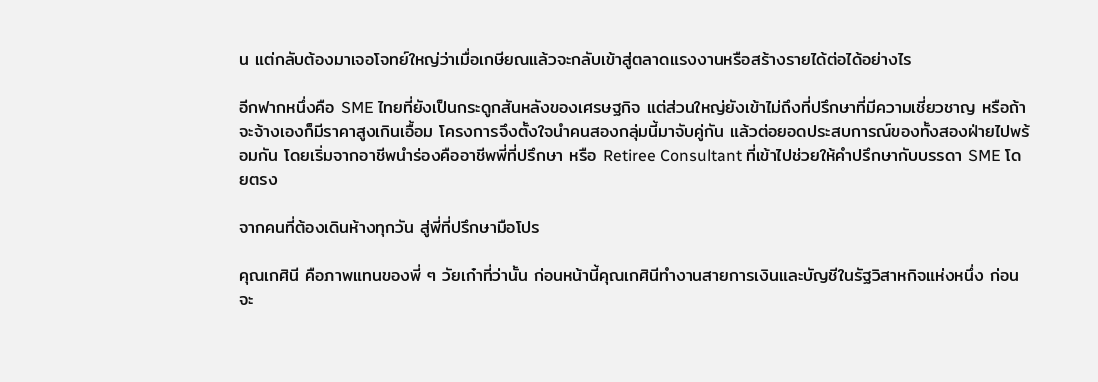น แต่กลับต้องมาเจอโจทย์ใหญ่ว่าเมื่อเกษียณแล้วจะกลับเข้าสู่ตลาดแรงงานหรือสร้างรายได้ต่อได้อย่างไร

อีกฟากหนึ่งคือ SME ไทยที่ยังเป็นกระดูกสันหลังของเศรษฐกิจ แต่ส่วนใหญ่ยังเข้าไม่ถึงที่ปรึกษาที่มีความเชี่ยวชาญ หรือถ้าจะจ้างเองก็มีราคาสูงเกินเอื้อม โครงการจึงตั้งใจนำคนสองกลุ่มนี้มาจับคู่กัน แล้วต่อยอดประสบการณ์ของทั้งสองฝ่ายไปพร้อมกัน โดยเริ่มจากอาชีพนำร่องคืออาชีพพี่ที่ปรึกษา หรือ Retiree Consultant ที่เข้าไปช่วยให้คำปรึกษากับบรรดา SME โดยตรง

จากคนที่ต้องเดินห้างทุกวัน สู่พี่ที่ปรึกษามือโปร

คุณเกศินี คือภาพแทนของพี่ ๆ วัยเก๋าที่ว่านั้น ก่อนหน้านี้คุณเกศินีทำงานสายการเงินและบัญชีในรัฐวิสาหกิจแห่งหนึ่ง ก่อนจะ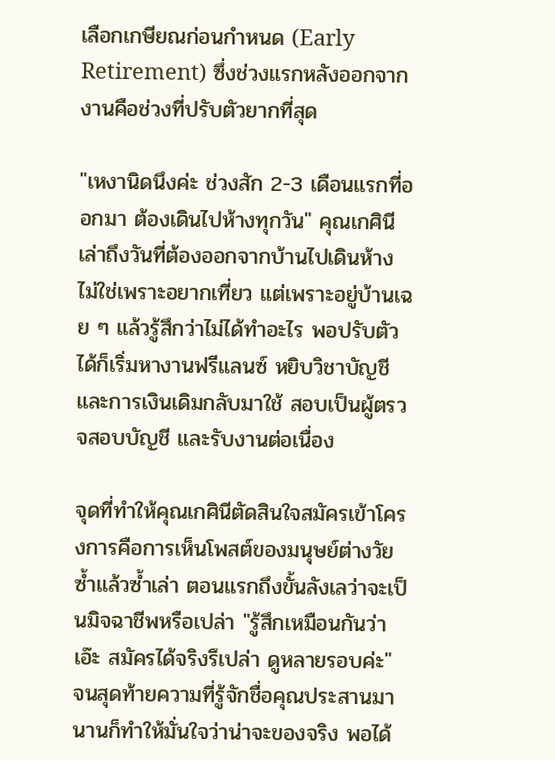เลือกเกษียณก่อนกำหนด (Early Retirement) ซึ่งช่วงแรกหลังออกจากงานคือช่วงที่ปรับตัวยากที่สุด

"เหงานิดนึงค่ะ ช่วงสัก 2-3 เดือนแรกที่ออกมา ต้องเดินไปห้างทุกวัน" คุณเกศินีเล่าถึงวันที่ต้องออกจากบ้านไปเดินห้าง ไม่ใช่เพราะอยากเที่ยว แต่เพราะอยู่บ้านเฉย ๆ แล้วรู้สึกว่าไม่ได้ทำอะไร พอปรับตัวได้ก็เริ่มหางานฟรีแลนซ์ หยิบวิชาบัญชีและการเงินเดิมกลับมาใช้ สอบเป็นผู้ตรวจสอบบัญชี และรับงานต่อเนื่อง

จุดที่ทำให้คุณเกศินีตัดสินใจสมัครเข้าโครงการคือการเห็นโพสต์ของมนุษย์ต่างวัยซ้ำแล้วซ้ำเล่า ตอนแรกถึงขั้นลังเลว่าจะเป็นมิจฉาชีพหรือเปล่า "รู้สึกเหมือนกันว่า เอ๊ะ สมัครได้จริงรึเปล่า ดูหลายรอบค่ะ" จนสุดท้ายความที่รู้จักชื่อคุณประสานมานานก็ทำให้มั่นใจว่าน่าจะของจริง พอได้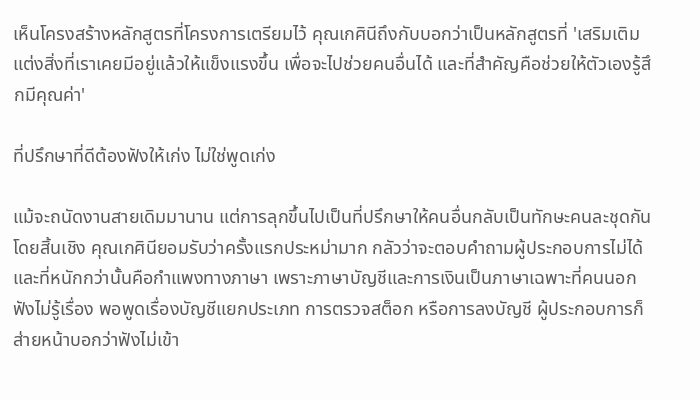เห็นโครงสร้างหลักสูตรที่โครงการเตรียมไว้ คุณเกศินีถึงกับบอกว่าเป็นหลักสูตรที่ 'เสริมเติมแต่งสิ่งที่เราเคยมีอยู่แล้วให้แข็งแรงขึ้น เพื่อจะไปช่วยคนอื่นได้ และที่สำคัญคือช่วยให้ตัวเองรู้สึกมีคุณค่า'

ที่ปรึกษาที่ดีต้องฟังให้เก่ง ไม่ใช่พูดเก่ง

แม้จะถนัดงานสายเดิมมานาน แต่การลุกขึ้นไปเป็นที่ปรึกษาให้คนอื่นกลับเป็นทักษะคนละชุดกันโดยสิ้นเชิง คุณเกศินียอมรับว่าครั้งแรกประหม่ามาก กลัวว่าจะตอบคำถามผู้ประกอบการไม่ได้ และที่หนักกว่านั้นคือกำแพงทางภาษา เพราะภาษาบัญชีและการเงินเป็นภาษาเฉพาะที่คนนอกฟังไม่รู้เรื่อง พอพูดเรื่องบัญชีแยกประเภท การตรวจสต็อก หรือการลงบัญชี ผู้ประกอบการก็ส่ายหน้าบอกว่าฟังไม่เข้า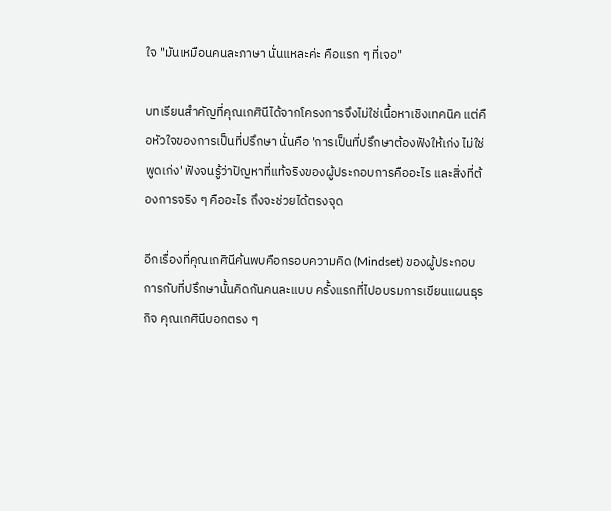ใจ "มันเหมือนคนละภาษา นั่นแหละค่ะ คือแรก ๆ ที่เจอ"

บทเรียนสำคัญที่คุณเกศินีได้จากโครงการจึงไม่ใช่เนื้อหาเชิงเทคนิค แต่คือหัวใจของการเป็นที่ปรึกษา นั่นคือ 'การเป็นที่ปรึกษาต้องฟังให้เก่ง ไม่ใช่พูดเก่ง' ฟังจนรู้ว่าปัญหาที่แท้จริงของผู้ประกอบการคืออะไร และสิ่งที่ต้องการจริง ๆ คืออะไร ถึงจะช่วยได้ตรงจุด

อีกเรื่องที่คุณเกศินีค้นพบคือกรอบความคิด (Mindset) ของผู้ประกอบการกับที่ปรึกษานั้นคิดกันคนละแบบ ครั้งแรกที่ไปอบรมการเขียนแผนธุรกิจ คุณเกศินีบอกตรง ๆ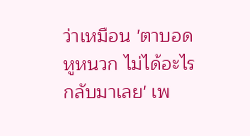ว่าเหมือน 'ตาบอด หูหนวก ไม่ได้อะไรกลับมาเลย' เพ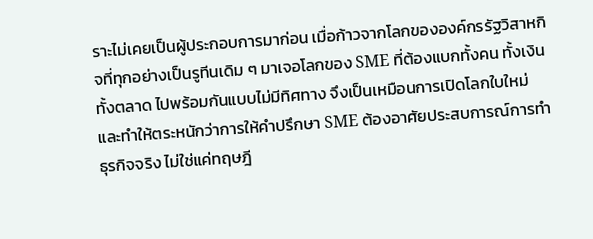ราะไม่เคยเป็นผู้ประกอบการมาก่อน เมื่อก้าวจากโลกขององค์กรรัฐวิสาหกิจที่ทุกอย่างเป็นรูทีนเดิม ๆ มาเจอโลกของ SME ที่ต้องแบกทั้งคน ทั้งเงิน ทั้งตลาด ไปพร้อมกันแบบไม่มีทิศทาง จึงเป็นเหมือนการเปิดโลกใบใหม่ และทำให้ตระหนักว่าการให้คำปรึกษา SME ต้องอาศัยประสบการณ์การทำธุรกิจจริง ไม่ใช่แค่ทฤษฎี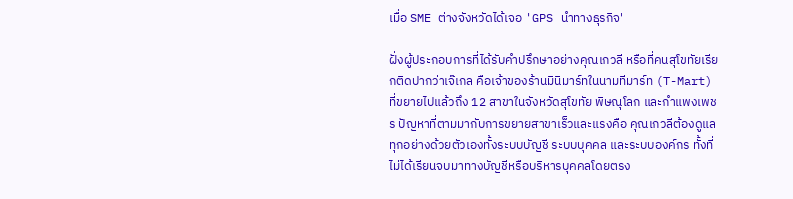เมื่อ SME ต่างจังหวัดได้เจอ 'GPS นำทางธุรกิจ'

ฝั่งผู้ประกอบการที่ได้รับคำปรึกษาอย่างคุณเกวลี หรือที่คนสุโขทัยเรียกติดปากว่าเจ๊เกล คือเจ้าของร้านมินิมาร์ทในนามทีมาร์ท (T-Mart) ที่ขยายไปแล้วถึง 12 สาขาในจังหวัดสุโขทัย พิษณุโลก และกำแพงเพชร ปัญหาที่ตามมากับการขยายสาขาเร็วและแรงคือ คุณเกวลีต้องดูแลทุกอย่างด้วยตัวเองทั้งระบบบัญชี ระบบบุคคล และระบบองค์กร ทั้งที่ไม่ได้เรียนจบมาทางบัญชีหรือบริหารบุคคลโดยตรง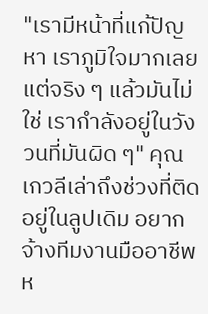"เรามีหน้าที่แก้ปัญหา เราภูมิใจมากเลย แต่จริง ๆ แล้วมันไม่ใช่ เรากำลังอยู่ในวังวนที่มันผิด ๆ" คุณเกวลีเล่าถึงช่วงที่ติดอยู่ในลูปเดิม อยากจ้างทีมงานมืออาชีพห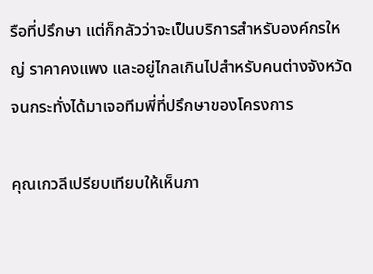รือที่ปรึกษา แต่ก็กลัวว่าจะเป็นบริการสำหรับองค์กรใหญ่ ราคาคงแพง และอยู่ไกลเกินไปสำหรับคนต่างจังหวัด จนกระทั่งได้มาเจอทีมพี่ที่ปรึกษาของโครงการ

คุณเกวลีเปรียบเทียบให้เห็นภา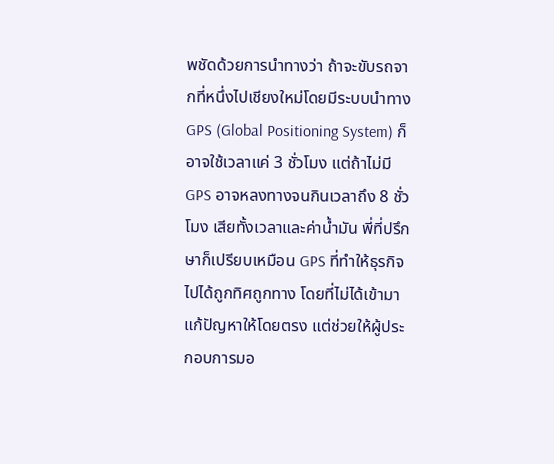พชัดด้วยการนำทางว่า ถ้าจะขับรถจากที่หนึ่งไปเชียงใหม่โดยมีระบบนำทาง GPS (Global Positioning System) ก็อาจใช้เวลาแค่ 3 ชั่วโมง แต่ถ้าไม่มี GPS อาจหลงทางจนกินเวลาถึง 8 ชั่วโมง เสียทั้งเวลาและค่าน้ำมัน พี่ที่ปรึกษาก็เปรียบเหมือน GPS ที่ทำให้ธุรกิจไปได้ถูกทิศถูกทาง โดยที่ไม่ได้เข้ามาแก้ปัญหาให้โดยตรง แต่ช่วยให้ผู้ประกอบการมอ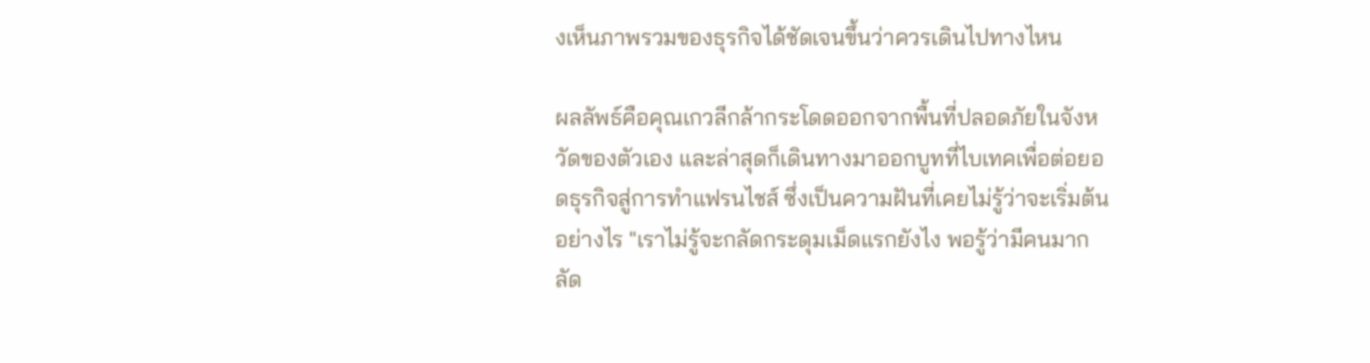งเห็นภาพรวมของธุรกิจได้ชัดเจนขึ้นว่าควรเดินไปทางไหน

ผลลัพธ์คือคุณเกวลีกล้ากระโดดออกจากพื้นที่ปลอดภัยในจังหวัดของตัวเอง และล่าสุดก็เดินทางมาออกบูทที่ไบเทคเพื่อต่อยอดธุรกิจสู่การทำแฟรนไชส์ ซึ่งเป็นความฝันที่เคยไม่รู้ว่าจะเริ่มต้นอย่างไร "เราไม่รู้จะกลัดกระดุมเม็ดแรกยังไง พอรู้ว่ามีคนมากลัด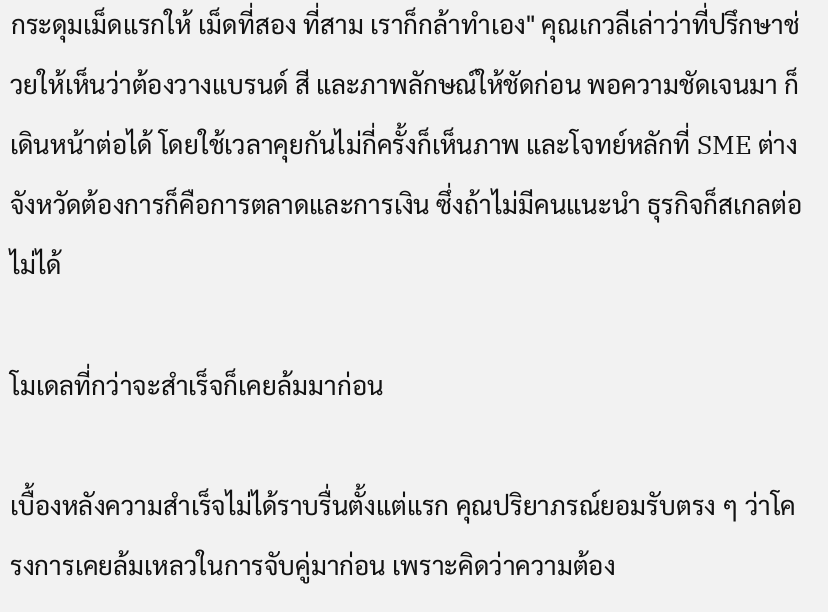กระดุมเม็ดแรกให้ เม็ดที่สอง ที่สาม เราก็กล้าทำเอง" คุณเกวลีเล่าว่าที่ปรึกษาช่วยให้เห็นว่าต้องวางแบรนด์ สี และภาพลักษณ์ให้ชัดก่อน พอความชัดเจนมา ก็เดินหน้าต่อได้ โดยใช้เวลาคุยกันไม่กี่ครั้งก็เห็นภาพ และโจทย์หลักที่ SME ต่างจังหวัดต้องการก็คือการตลาดและการเงิน ซึ่งถ้าไม่มีคนแนะนำ ธุรกิจก็สเกลต่อไม่ได้

โมเดลที่กว่าจะสำเร็จก็เคยล้มมาก่อน

เบื้องหลังความสำเร็จไม่ได้ราบรื่นตั้งแต่แรก คุณปริยาภรณ์ยอมรับตรง ๆ ว่าโครงการเคยล้มเหลวในการจับคู่มาก่อน เพราะคิดว่าความต้อง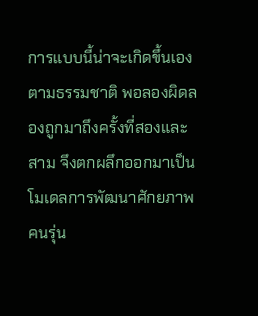การแบบนี้น่าจะเกิดขึ้นเองตามธรรมชาติ พอลองผิดลองถูกมาถึงครั้งที่สองและสาม จึงตกผลึกออกมาเป็นโมเดลการพัฒนาศักยภาพคนรุ่น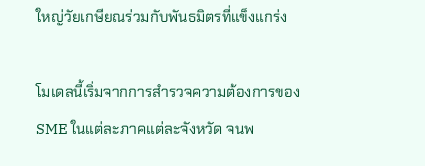ใหญ่วัยเกษียณร่วมกับพันธมิตรที่แข็งแกร่ง

โมเดลนี้เริ่มจากการสำรวจความต้องการของ SME ในแต่ละภาคแต่ละจังหวัด จนพ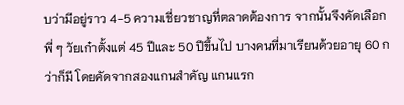บว่ามีอยู่ราว 4-5 ความเชี่ยวชาญที่ตลาดต้องการ จากนั้นจึงคัดเลือกพี่ ๆ วัยเก๋าตั้งแต่ 45 ปีและ 50 ปีขึ้นไป บางคนที่มาเรียนด้วยอายุ 60 กว่าก็มี โดยคัดจากสองแกนสำคัญ แกนแรก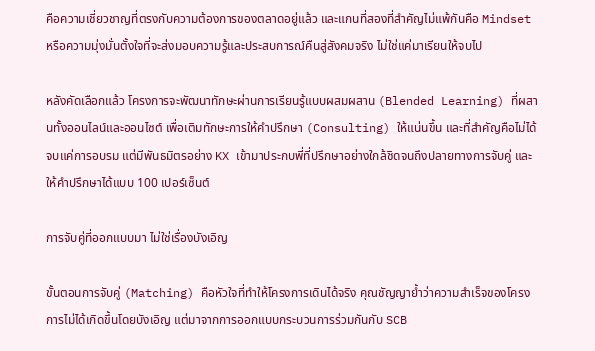คือความเชี่ยวชาญที่ตรงกับความต้องการของตลาดอยู่แล้ว และแกนที่สองที่สำคัญไม่แพ้กันคือ Mindset หรือความมุ่งมั่นตั้งใจที่จะส่งมอบความรู้และประสบการณ์คืนสู่สังคมจริง ไม่ใช่แค่มาเรียนให้จบไป

หลังคัดเลือกแล้ว โครงการจะพัฒนาทักษะผ่านการเรียนรู้แบบผสมผสาน (Blended Learning) ที่ผสานทั้งออนไลน์และออนไซต์ เพื่อเติมทักษะการให้คำปรึกษา (Consulting) ให้แน่นขึ้น และที่สำคัญคือไม่ได้จบแค่การอบรม แต่มีพันธมิตรอย่าง KX เข้ามาประกบพี่ที่ปรึกษาอย่างใกล้ชิดจนถึงปลายทางการจับคู่ และให้คำปรึกษาได้แบบ 100 เปอร์เซ็นต์

การจับคู่ที่ออกแบบมา ไม่ใช่เรื่องบังเอิญ

ขั้นตอนการจับคู่ (Matching) คือหัวใจที่ทำให้โครงการเดินได้จริง คุณชัญญาย้ำว่าความสำเร็จของโครงการไม่ได้เกิดขึ้นโดยบังเอิญ แต่มาจากการออกแบบกระบวนการร่วมกันกับ SCB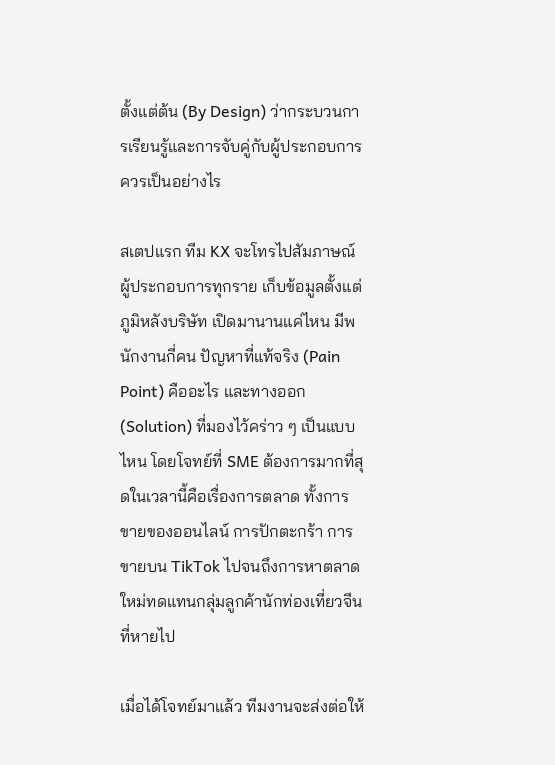ตั้งแต่ต้น (By Design) ว่ากระบวนการเรียนรู้และการจับคู่กับผู้ประกอบการควรเป็นอย่างไร

สเตปแรก ทีม KX จะโทรไปสัมภาษณ์ผู้ประกอบการทุกราย เก็บข้อมูลตั้งแต่ภูมิหลังบริษัท เปิดมานานแค่ไหน มีพนักงานกี่คน ปัญหาที่แท้จริง (Pain Point) คืออะไร และทางออก (Solution) ที่มองไว้คร่าว ๆ เป็นแบบไหน โดยโจทย์ที่ SME ต้องการมากที่สุดในเวลานี้คือเรื่องการตลาด ทั้งการขายของออนไลน์ การปักตะกร้า การขายบน TikTok ไปจนถึงการหาตลาดใหม่ทดแทนกลุ่มลูกค้านักท่องเที่ยวจีนที่หายไป

เมื่อได้โจทย์มาแล้ว ทีมงานจะส่งต่อให้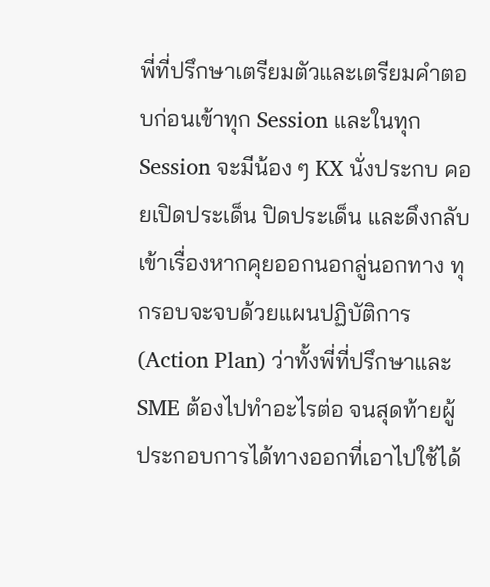พี่ที่ปรึกษาเตรียมตัวและเตรียมคำตอบก่อนเข้าทุก Session และในทุก Session จะมีน้อง ๆ KX นั่งประกบ คอยเปิดประเด็น ปิดประเด็น และดึงกลับเข้าเรื่องหากคุยออกนอกลู่นอกทาง ทุกรอบจะจบด้วยแผนปฏิบัติการ (Action Plan) ว่าทั้งพี่ที่ปรึกษาและ SME ต้องไปทำอะไรต่อ จนสุดท้ายผู้ประกอบการได้ทางออกที่เอาไปใช้ได้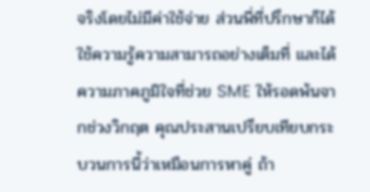จริงโดยไม่มีค่าใช้จ่าย ส่วนพี่ที่ปรึกษาก็ได้ใช้ความรู้ความสามารถอย่างเต็มที่ และได้ความภาคภูมิใจที่ช่วย SME ให้รอดพ้นจากช่วงวิกฤต คุณประสานเปรียบเทียบกระบวนการนี้ว่าเหมือนการหาคู่ ถ้า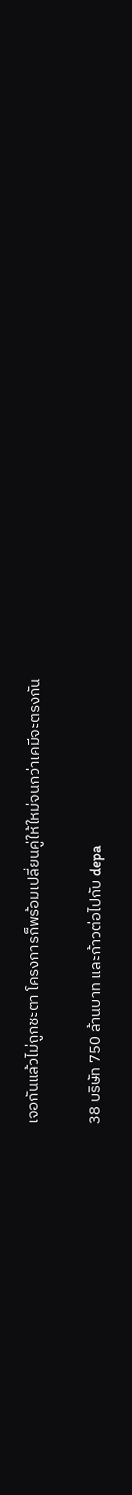เจอกันแล้วไม่ถูกชะตา โครงการก็พร้อมเปลี่ยนคู่ให้ใหม่จนกว่าเคมีจะตรงกัน

38 บริษัท 750 ล้านบาท และก้าวต่อไปกับ depa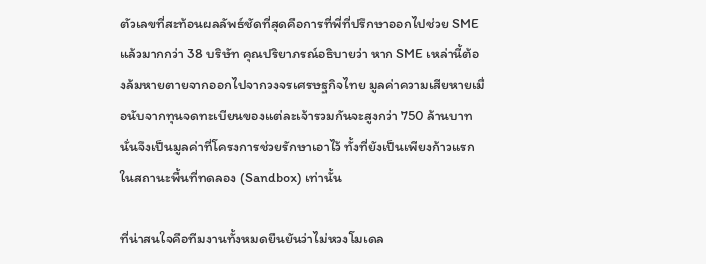ตัวเลขที่สะท้อนผลลัพธ์ชัดที่สุดคือการที่พี่ที่ปรึกษาออกไปช่วย SME แล้วมากกว่า 38 บริษัท คุณปริยาภรณ์อธิบายว่า หาก SME เหล่านี้ต้องล้มหายตายจากออกไปจากวงจรเศรษฐกิจไทย มูลค่าความเสียหายเมื่อนับจากทุนจดทะเบียนของแต่ละเจ้ารวมกันจะสูงกว่า 750 ล้านบาท นั่นจึงเป็นมูลค่าที่โครงการช่วยรักษาเอาไว้ ทั้งที่ยังเป็นเพียงก้าวแรกในสถานะพื้นที่ทดลอง (Sandbox) เท่านั้น

ที่น่าสนใจคือทีมงานทั้งหมดยืนยันว่าไม่หวงโมเดล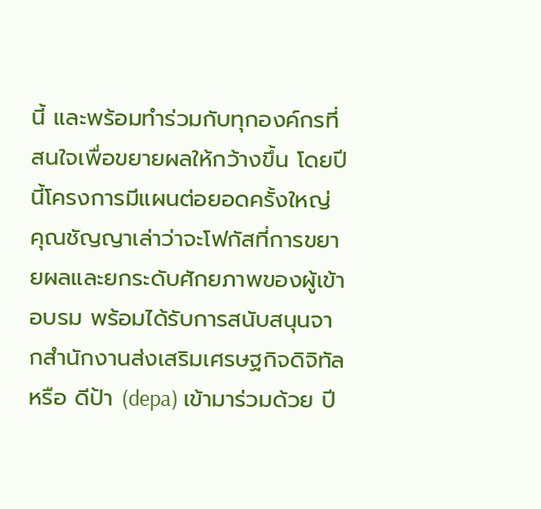นี้ และพร้อมทำร่วมกับทุกองค์กรที่สนใจเพื่อขยายผลให้กว้างขึ้น โดยปีนี้โครงการมีแผนต่อยอดครั้งใหญ่ คุณชัญญาเล่าว่าจะโฟกัสที่การขยายผลและยกระดับศักยภาพของผู้เข้าอบรม พร้อมได้รับการสนับสนุนจากสำนักงานส่งเสริมเศรษฐกิจดิจิทัล หรือ ดีป้า (depa) เข้ามาร่วมด้วย ปี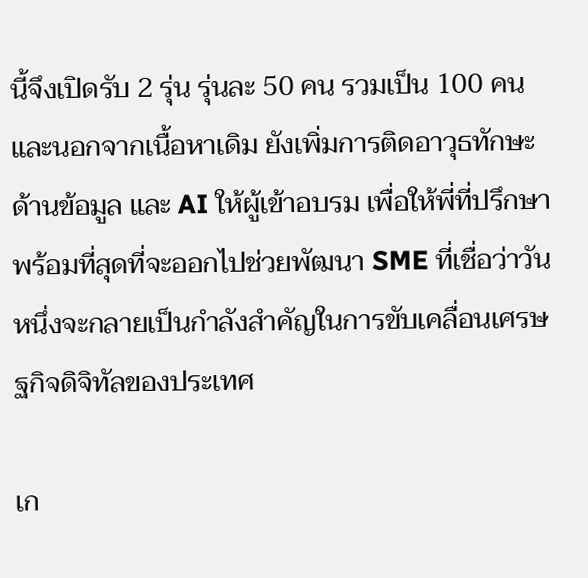นี้จึงเปิดรับ 2 รุ่น รุ่นละ 50 คน รวมเป็น 100 คน และนอกจากเนื้อหาเดิม ยังเพิ่มการติดอาวุธทักษะด้านข้อมูล และ AI ให้ผู้เข้าอบรม เพื่อให้พี่ที่ปรึกษาพร้อมที่สุดที่จะออกไปช่วยพัฒนา SME ที่เชื่อว่าวันหนึ่งจะกลายเป็นกำลังสำคัญในการขับเคลื่อนเศรษฐกิจดิจิทัลของประเทศ

เก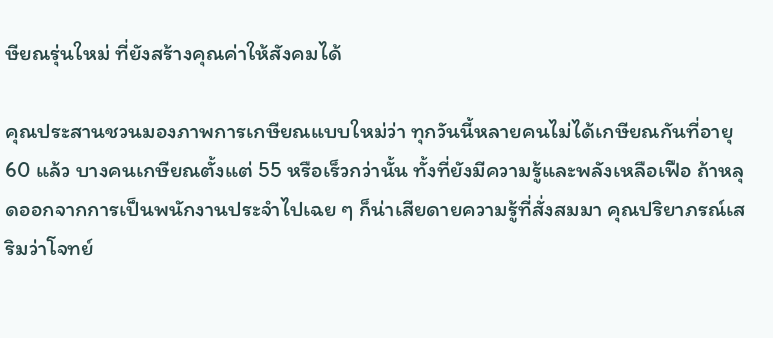ษียณรุ่นใหม่ ที่ยังสร้างคุณค่าให้สังคมได้

คุณประสานชวนมองภาพการเกษียณแบบใหม่ว่า ทุกวันนี้หลายคนไม่ได้เกษียณกันที่อายุ 60 แล้ว บางคนเกษียณตั้งแต่ 55 หรือเร็วกว่านั้น ทั้งที่ยังมีความรู้และพลังเหลือเฟือ ถ้าหลุดออกจากการเป็นพนักงานประจำไปเฉย ๆ ก็น่าเสียดายความรู้ที่สั่งสมมา คุณปริยาภรณ์เสริมว่าโจทย์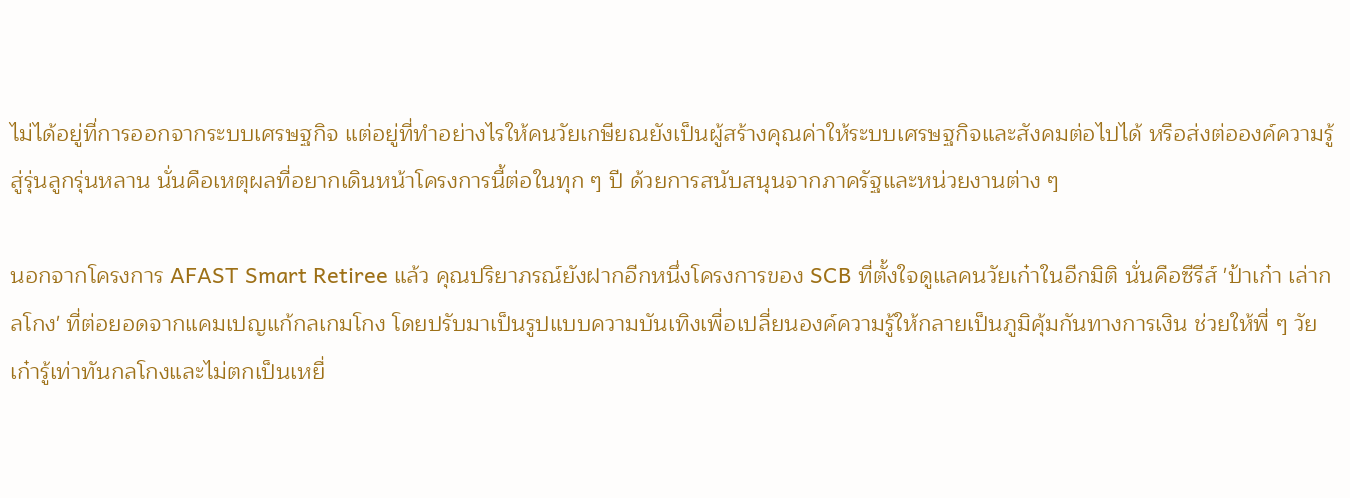ไม่ได้อยู่ที่การออกจากระบบเศรษฐกิจ แต่อยู่ที่ทำอย่างไรให้คนวัยเกษียณยังเป็นผู้สร้างคุณค่าให้ระบบเศรษฐกิจและสังคมต่อไปได้ หรือส่งต่อองค์ความรู้สู่รุ่นลูกรุ่นหลาน นั่นคือเหตุผลที่อยากเดินหน้าโครงการนี้ต่อในทุก ๆ ปี ด้วยการสนับสนุนจากภาครัฐและหน่วยงานต่าง ๆ

นอกจากโครงการ AFAST Smart Retiree แล้ว คุณปริยาภรณ์ยังฝากอีกหนึ่งโครงการของ SCB ที่ตั้งใจดูแลคนวัยเก๋าในอีกมิติ นั่นคือซีรีส์ 'ป้าเก๋า เล่ากลโกง' ที่ต่อยอดจากแคมเปญแก้กลเกมโกง โดยปรับมาเป็นรูปแบบความบันเทิงเพื่อเปลี่ยนองค์ความรู้ให้กลายเป็นภูมิคุ้มกันทางการเงิน ช่วยให้พี่ ๆ วัยเก๋ารู้เท่าทันกลโกงและไม่ตกเป็นเหยื่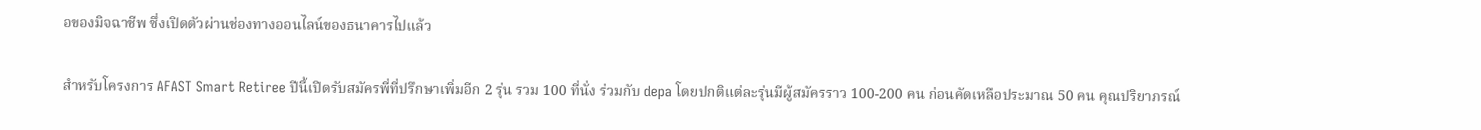อของมิจฉาชีพ ซึ่งเปิดตัวผ่านช่องทางออนไลน์ของธนาคารไปแล้ว

สำหรับโครงการ AFAST Smart Retiree ปีนี้เปิดรับสมัครพี่ที่ปรึกษาเพิ่มอีก 2 รุ่น รวม 100 ที่นั่ง ร่วมกับ depa โดยปกติแต่ละรุ่นมีผู้สมัครราว 100-200 คน ก่อนคัดเหลือประมาณ 50 คน คุณปริยาภรณ์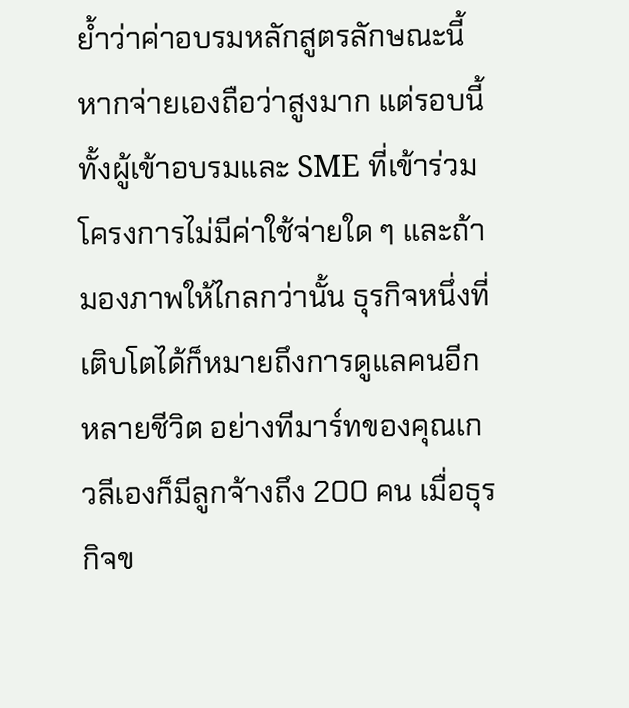ย้ำว่าค่าอบรมหลักสูตรลักษณะนี้หากจ่ายเองถือว่าสูงมาก แต่รอบนี้ทั้งผู้เข้าอบรมและ SME ที่เข้าร่วมโครงการไม่มีค่าใช้จ่ายใด ๆ และถ้ามองภาพให้ไกลกว่านั้น ธุรกิจหนึ่งที่เติบโตได้ก็หมายถึงการดูแลคนอีกหลายชีวิต อย่างทีมาร์ทของคุณเกวลีเองก็มีลูกจ้างถึง 200 คน เมื่อธุรกิจข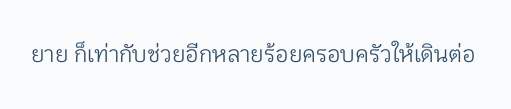ยาย ก็เท่ากับช่วยอีกหลายร้อยครอบครัวให้เดินต่อ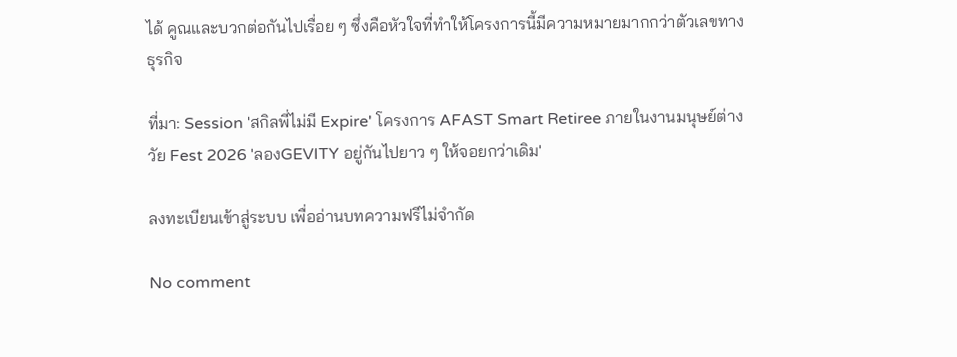ได้ คูณและบวกต่อกันไปเรื่อย ๆ ซึ่งคือหัวใจที่ทำให้โครงการนี้มีความหมายมากกว่าตัวเลขทางธุรกิจ

ที่มา: Session 'สกิลพี่ไม่มี Expire' โครงการ AFAST Smart Retiree ภายในงานมนุษย์ต่างวัย Fest 2026 'ลองGEVITY อยู่กันไปยาว ๆ ให้จอยกว่าเดิม'

ลงทะเบียนเข้าสู่ระบบ เพื่ออ่านบทความฟรีไม่จำกัด

No comment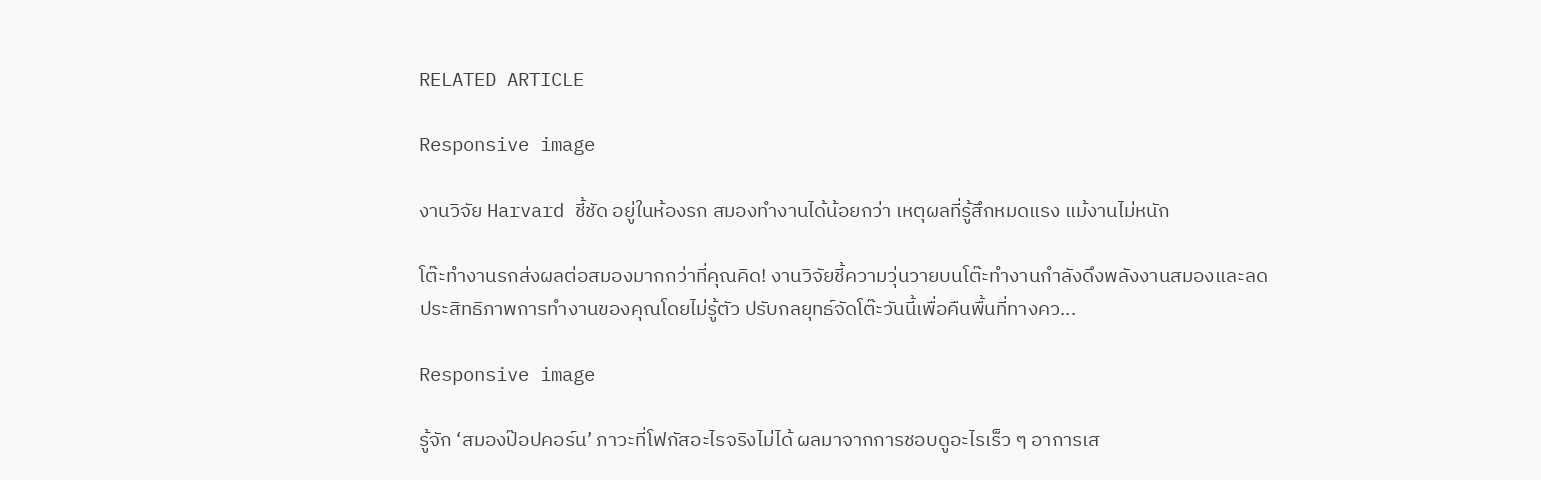RELATED ARTICLE

Responsive image

งานวิจัย Harvard ชี้ชัด อยู่ในห้องรก สมองทำงานได้น้อยกว่า เหตุผลที่รู้สึกหมดแรง แม้งานไม่หนัก

โต๊ะทำงานรกส่งผลต่อสมองมากกว่าที่คุณคิด! งานวิจัยชี้ความวุ่นวายบนโต๊ะทำงานกำลังดึงพลังงานสมองและลดประสิทธิภาพการทำงานของคุณโดยไม่รู้ตัว ปรับกลยุทธ์จัดโต๊ะวันนี้เพื่อคืนพื้นที่ทางคว...

Responsive image

รู้จัก ‘สมองป๊อปคอร์น’ ภาวะที่โฟกัสอะไรจริงไม่ได้ ผลมาจากการชอบดูอะไรเร็ว ๆ อาการเส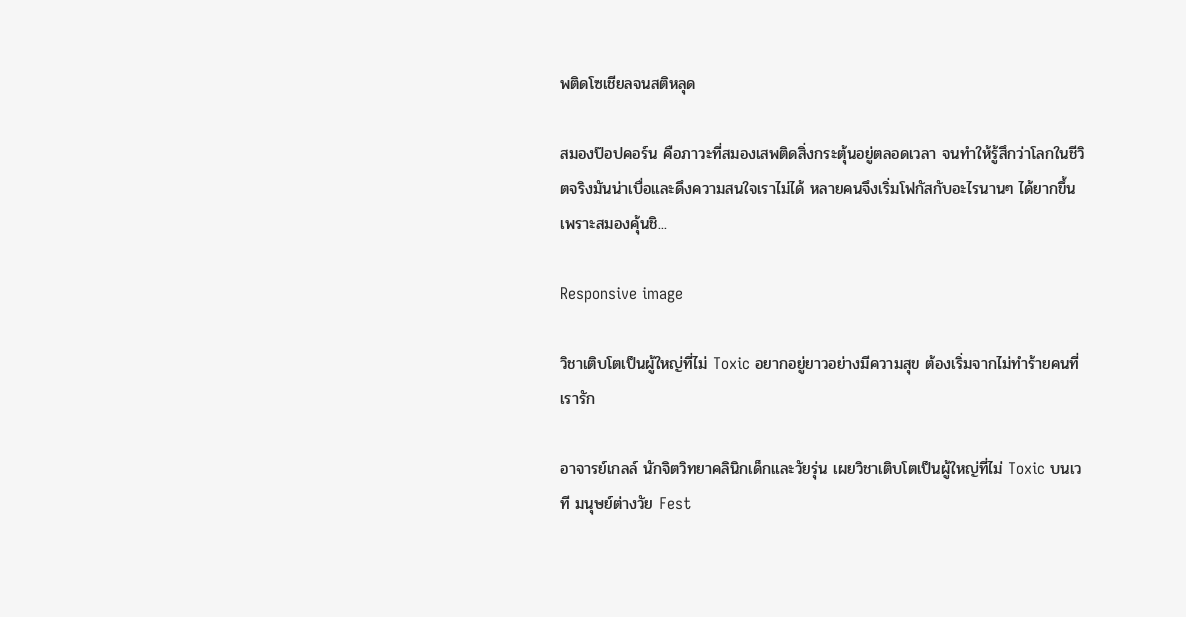พติดโซเชียลจนสติหลุด

สมองป๊อปคอร์น คือภาวะที่สมองเสพติดสิ่งกระตุ้นอยู่ตลอดเวลา จนทำให้รู้สึกว่าโลกในชีวิตจริงมันน่าเบื่อและดึงความสนใจเราไม่ได้ หลายคนจึงเริ่มโฟกัสกับอะไรนานๆ ได้ยากขึ้น เพราะสมองคุ้นชิ...

Responsive image

วิชาเติบโตเป็นผู้ใหญ่ที่ไม่ Toxic อยากอยู่ยาวอย่างมีความสุข ต้องเริ่มจากไม่ทำร้ายคนที่เรารัก

อาจารย์เกลล์ นักจิตวิทยาคลินิกเด็กและวัยรุ่น เผยวิชาเติบโตเป็นผู้ใหญ่ที่ไม่ Toxic บนเวที มนุษย์ต่างวัย Fest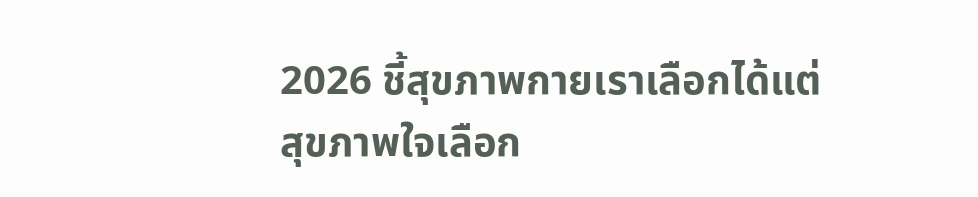2026 ชี้สุขภาพกายเราเลือกได้แต่สุขภาพใจเลือก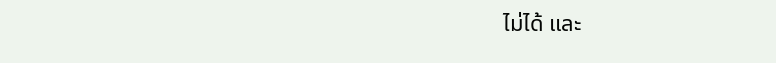ไม่ได้ และ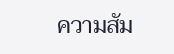ความสัม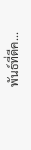พันธ์ที่ดีค...